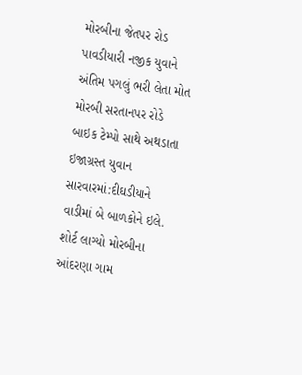મોરબીના જેતપર રોડ પાવડીયારી નજીક યુવાને અંતિમ પગલું ભરી લેતા મોત મોરબી સરતાનપર રોડે બાઇક ટેમ્પો સાથે અથડાતા ઇજાગ્રસ્ત યુવાન સારવારમાં:દીઘડીયાને વાડીમાં બે બાળકોને ઇલે. શોર્ટ લાગ્યો મોરબીના આંદરણા ગામ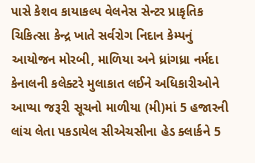પાસે કેશવ કાયાકલ્પ વેલનેસ સેન્ટર પ્રાકૃતિક ચિકિત્સા કેન્દ્ર ખાતે સર્વરોગ નિદાન કેમ્પનું આયોજન મોરબી, માળિયા અને ધ્રાંગધ્રા નર્મદા કેનાલની કલેક્ટરે મુલાકાત લઈને અધિકારીઓને આપ્યા જરૂરી સૂચનો માળીયા (મી)માં 5 હજારની લાંચ લેતા પકડાયેલ સીએચસીના હેડ ક્લાર્કને 5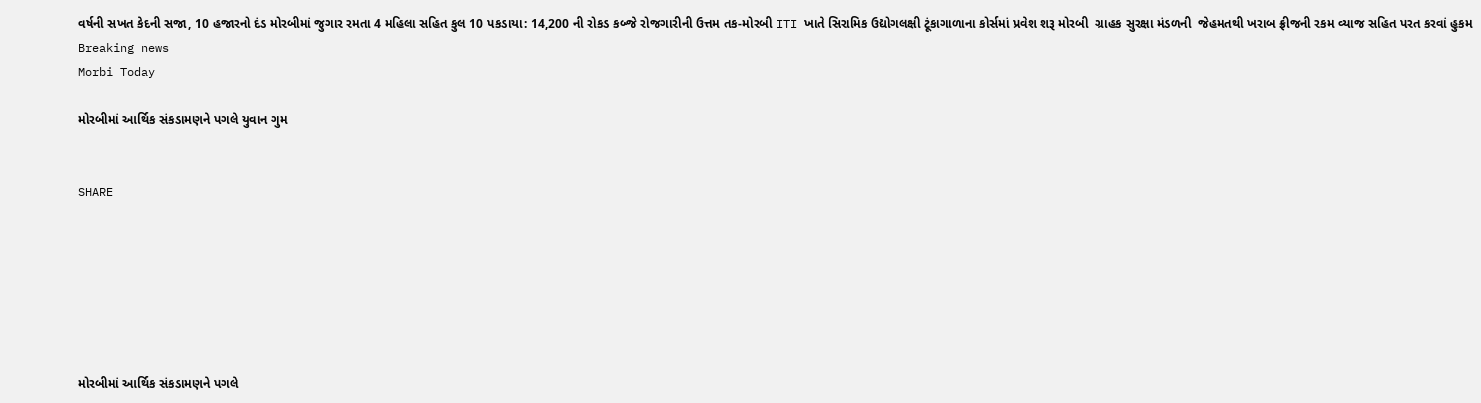વર્ષની સખત કેદની સજા, 10 હજારનો દંડ મોરબીમાં જુગાર રમતા 4 મહિલા સહિત કુલ 10 પકડાયા: 14,200 ની રોકડ કબ્જે રોજગારીની ઉત્તમ તક-મોરબી ITI ખાતે સિરામિક ઉદ્યોગલક્ષી ટૂંકાગાળાના કોર્સમાં પ્રવેશ શરૂ મોરબી  ગ્રાહક સુરક્ષા મંડળની  જેહમતથી ખરાબ ફ્રીજની રકમ વ્યાજ સહિત પરત કરવાં હુકમ
Breaking news
Morbi Today

મોરબીમાં આર્થિક સંકડામણને પગલે યુવાન ગુમ


SHARE







મોરબીમાં આર્થિક સંકડામણને પગલે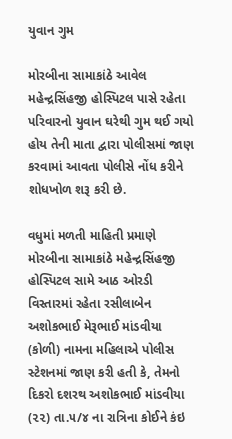યુવાન ગુમ

મોરબીના સામાકાંઠે આવેલ મહેન્દ્રસિંહજી હોસ્પિટલ પાસે રહેતા પરિવારનો યુવાન ઘરેથી ગુમ થઈ ગયો હોય તેની માતા દ્વારા પોલીસમાં જાણ કરવામાં આવતા પોલીસે નોંધ કરીને શોધખોળ શરૂ કરી છે.

વધુમાં મળતી માહિતી પ્રમાણે મોરબીના સામાકાંઠે મહેન્દ્રસિંહજી હોસ્પિટલ સામે આઠ ઓરડી વિસ્તારમાં રહેતા રસીલાબેન અશોકભાઈ મેરૂભાઈ માંડવીયા (કોળી) નામના મહિલાએ પોલીસ સ્ટેશનમાં જાણ કરી હતી કે, તેમનો દિકરો દશરથ અશોકભાઈ માંડવીયા (૨૨) તા.૫/૪ ના રાત્રિના કોઈને કંઇ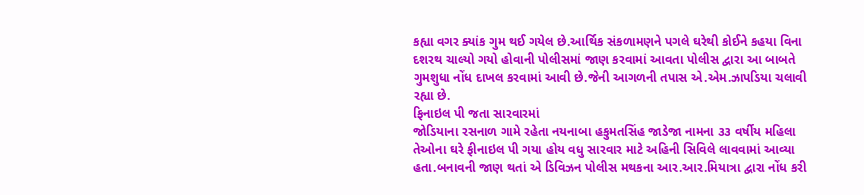કહ્યા વગર ક્યાંક ગુમ થઈ ગયેલ છે.આર્થિક સંકળામણને પગલે ઘરેથી કોઈને કહયા વિના દશરથ ચાલ્યો ગયો હોવાની પોલીસમાં જાણ કરવામાં આવતા પોલીસ દ્વારા આ બાબતે ગુમશુધા નોંધ દાખલ કરવામાં આવી છે.જેની આગળની તપાસ એ.એમ.ઝાપડિયા ચલાવી રહ્યા છે.
ફિનાઇલ પી જતા સારવારમાં
જોડિયાના રસનાળ ગામે રહેતા નયનાબા હકુમતસિંહ જાડેજા નામના ૩૩ વર્ષીય મહિલા તેઓના ઘરે ફીનાઇલ પી ગયા હોય વધુ સારવાર માટે અહિની સિવિલે લાવવામાં આવ્યા હતા.બનાવની જાણ થતાં એ ડિવિઝન પોલીસ મથકના આર.આર.મિયાત્રા દ્વારા નોંધ કરી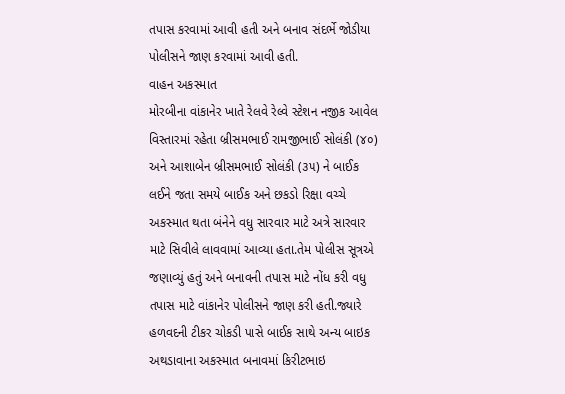તપાસ કરવામાં આવી હતી અને બનાવ સંદર્ભે જોડીયા પોલીસને જાણ કરવામાં આવી હતી.
વાહન અકસ્માત
મોરબીના વાંકાનેર ખાતે રેલવે રેલ્વે સ્ટેશન નજીક આવેલ વિસ્તારમાં રહેતા બ્રીસમભાઈ રામજીભાઈ સોલંકી (૪૦) અને આશાબેન બ્રીસમભાઈ સોલંકી (૩૫) ને બાઈક લઈને જતા સમયે બાઈક અને છકડો રિક્ષા વચ્ચે અકસ્માત થતા બંનેને વધુ સારવાર માટે અત્રે સારવાર માટે સિવીલે લાવવામાં આવ્યા હતા.તેમ પોલીસ સૂત્રએ જણાવ્યું હતું અને બનાવની તપાસ માટે નોંધ કરી વધુ તપાસ માટે વાંકાનેર પોલીસને જાણ કરી હતી.જ્યારે હળવદની ટીકર ચોકડી પાસે બાઈક સાથે અન્ય બાઇક અથડાવાના અકસ્માત બનાવમાં કિરીટભાઇ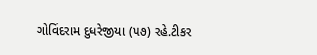ગોવિંદરામ દુધરેજીયા (૫૭) રહે.ટીકર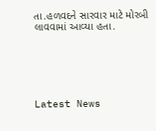તા.હળવદને સારવાર માટે મોરબી લાવવામાં આવ્યા હતા.






Latest News